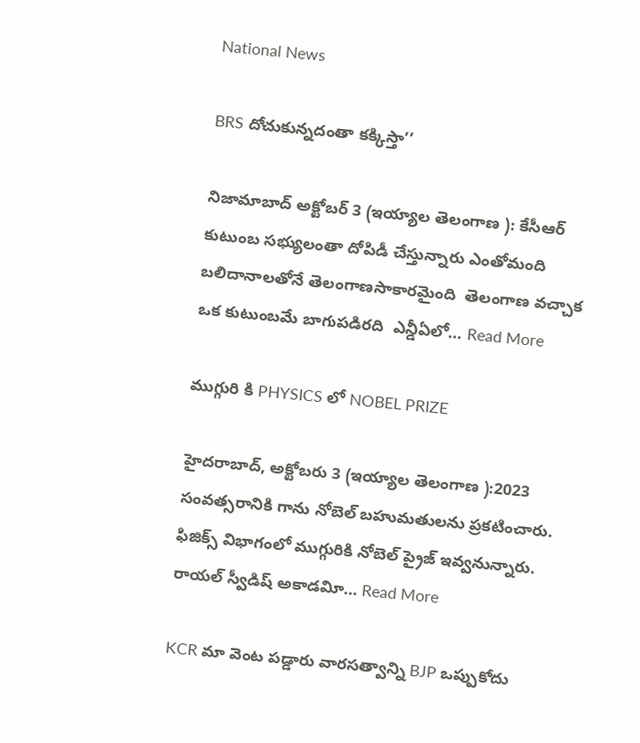National News

BRS దోచుకున్నదంతా కక్కిస్తా’’

నిజామాబాద్‌ అక్టోబర్ 3 (ఇయ్యాల తెలంగాణ ): కేసీఆర్‌ కుటుంబ సభ్యులంతా దోపిడీ చేస్తున్నారు ఎంతోమంది బలిదానాలతోనే తెలంగాణసాకారమైంది  తెలంగాణ వచ్చాక ఒక కుటుంబమే బాగుపడిరది  ఎన్డీఏలో… Read More

ముగ్గురి కి PHYSICS లో NOBEL PRIZE

హైదరాబాద్‌, అక్టోబరు 3 (ఇయ్యాల తెలంగాణ ):2023 సంవత్సరానికి గాను నోబెల్‌ బహుమతులను ప్రకటించారు. ఫిజిక్స్‌ విభాగంలో ముగ్గురికి నోబెల్‌ ప్రైజ్‌ ఇవ్వనున్నారు. రాయల్‌ స్వీడిష్‌ అకాడవిూ… Read More

KCR మా వెంట పడ్డారు వారసత్వాన్ని BJP ఒప్పుకోదు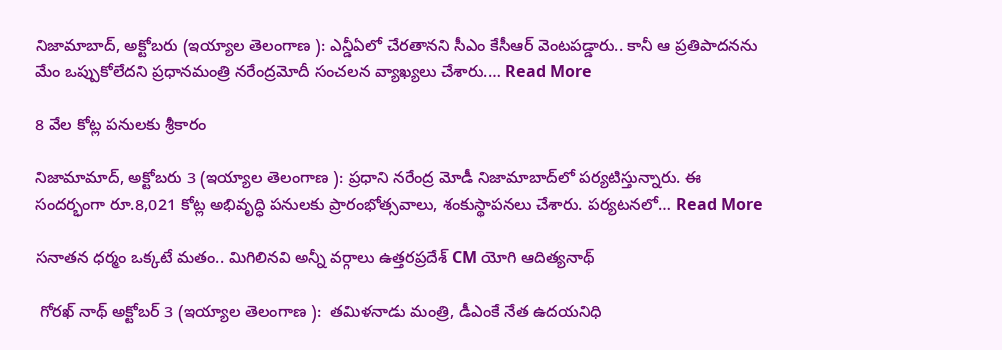నిజామాబాద్‌, అక్టోబరు (ఇయ్యాల తెలంగాణ ): ఎన్డీఏలో చేరతానని సీఎం కేసీఆర్‌ వెంటపడ్డారు.. కానీ ఆ ప్రతిపాదనను మేం ఒప్పుకోలేదని ప్రధానమంత్రి నరేంద్రమోదీ సంచలన వ్యాఖ్యలు చేశారు.… Read More

8 వేల కోట్ల పనులకు శ్రీకారం

నిజామామాద్‌, అక్టోబరు 3 (ఇయ్యాల తెలంగాణ ): ప్రధాని నరేంద్ర మోడీ నిజామాబాద్‌లో పర్యటిస్తున్నారు. ఈ సందర్భంగా రూ.8,021 కోట్ల అభివృద్ధి పనులకు ప్రారంభోత్సవాలు, శంకుస్థాపనలు చేశారు. పర్యటనలో… Read More

సనాతన ధర్మం ఒక్కటే మతం.. మిగిలినవి అన్నీ వర్గాలు ఉత్తరప్రదేశ్‌ CM యోగి ఆదిత్యనాథ్‌

 గోరఖ్‌ నాథ్‌ అక్టోబర్‌ 3 (ఇయ్యాల తెలంగాణ ):  తమిళనాడు మంత్రి, డీఎంకే నేత ఉదయనిధి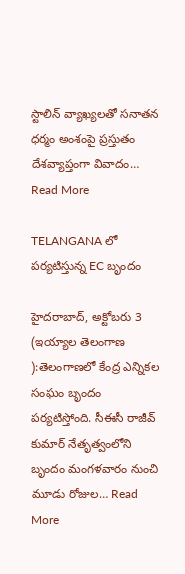స్టాలిన్‌ వ్యాఖ్యలతో సనాతన ధర్మం అంశంపై ప్రస్తుతం దేశవ్యాప్తంగా వివాదం… Read More

TELANGANA లో పర్యటిస్తున్న EC బృందం

హైదరాబాద్‌, అక్టోబరు 3 (ఇయ్యాల తెలంగాణ ):తెలంగాణలో కేంద్ర ఎన్నికల సంఘం బృందం పర్యటిస్తోంది. సీఈసీ రాజీవ్‌ కుమార్‌ నేతృత్వంలోని బృందం మంగళవారం నుంచి మూడు రోజుల… Read More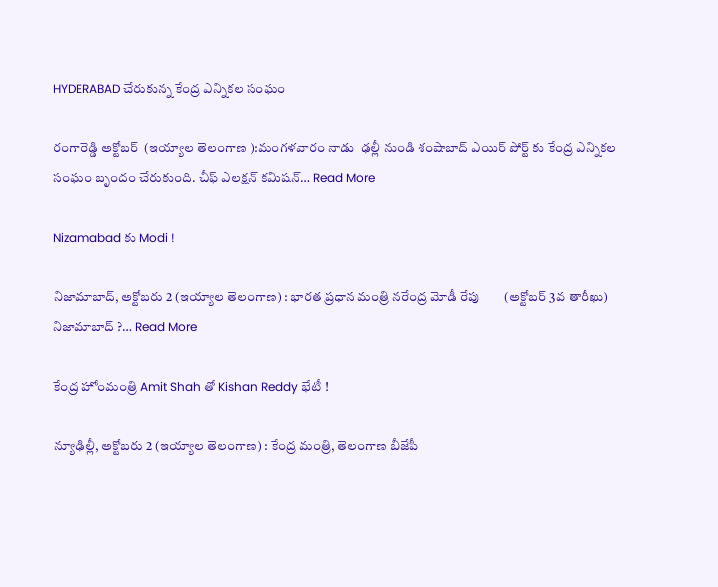HYDERABAD చేరుకున్న కేంద్ర ఎన్నికల సంఘం

రంగారెడ్డి అక్టోబర్  (ఇయ్యాల తెలంగాణ ):మంగళవారం నాడు  ఢల్లీ నుండి శంషాబాద్‌ ఎయిర్‌ పోర్ట్‌ కు కేంద్ర ఎన్నికల సంఘం బృందం చేరుకుంది. చీఫ్‌ ఎలక్షన్‌ కమిషన్‌… Read More

Nizamabad కు Modi !

నిజామాబాద్‌, అక్టోబరు 2 (ఇయ్యాల తెలంగాణ) : భారత ప్రధాన మంత్రి నరేంద్ర మోడీ రేపు        (అక్టోబర్‌ 3వ తారీఖు) నిజామాబాద్‌ ?… Read More

కేంద్ర హోంమంత్రి Amit Shah తో Kishan Reddy భేటీ !

న్యూఢిల్లీ, అక్టోబరు 2 (ఇయ్యాల తెలంగాణ) : కేంద్ర మంత్రి, తెలంగాణ బీజేపీ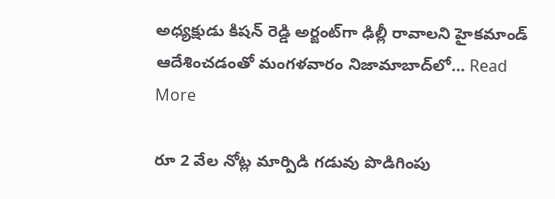అధ్యక్షుడు కిషన్‌ రెడ్డి అర్జంట్‌గా ఢిల్లీ రావాలని హైకమాండ్‌ ఆదేశించడంతో మంగళవారం నిజామాబాద్‌లో… Read More

రూ 2 వేల నోట్ల మార్పిడి గడువు పొడిగింపు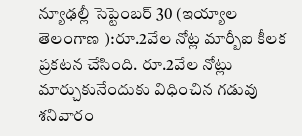న్యూఢల్లీ సెప్టెంబర్ 30 (ఇయ్యాల తెలంగాణ ):రూ.2వేల నోట్ల మార్బీఐ కీలక ప్రకటన చేసింది. రూ.2వేల నోట్లు మార్చుకునేందుకు విధించిన గడువు శనివారం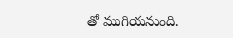తో ముగియనుంది.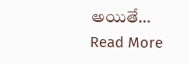అయితే… Read More